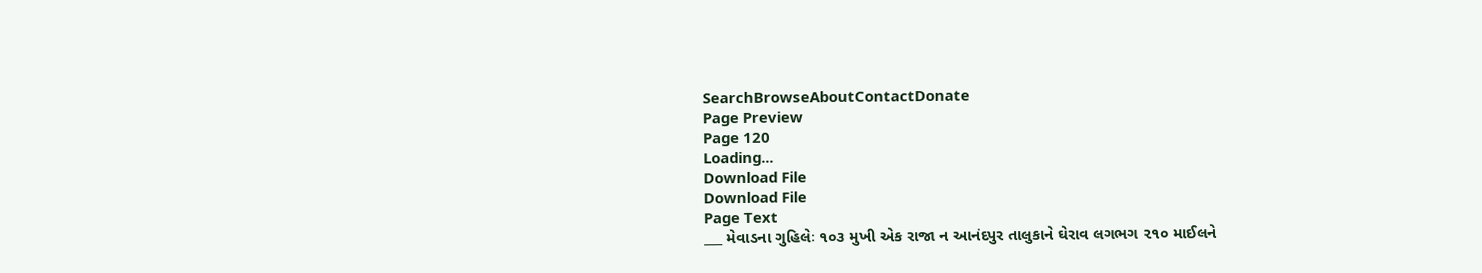SearchBrowseAboutContactDonate
Page Preview
Page 120
Loading...
Download File
Download File
Page Text
___ મેવાડના ગુહિલેઃ ૧૦૩ મુખી એક રાજા ન આનંદપુર તાલુકાને ઘેરાવ લગભગ ૨૧૦ માઈલને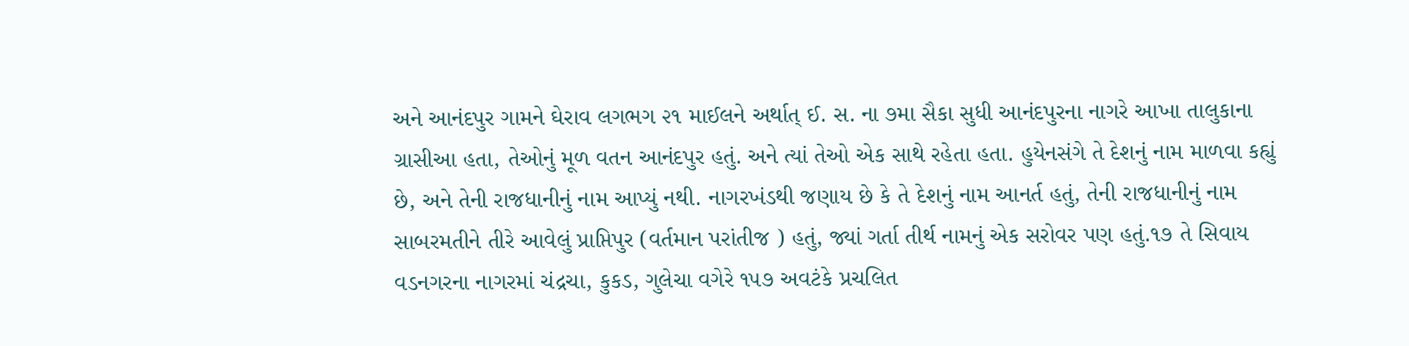અને આનંદપુર ગામને ઘેરાવ લગભગ ૨૧ માઈલને અર્થાત્ ઈ. સ. ના ૭મા સૈકા સુધી આનંદપુરના નાગરે આખા તાલુકાના ગ્રાસીઆ હતા, તેઓનું મૂળ વતન આનંદપુર હતું. અને ત્યાં તેઓ એક સાથે રહેતા હતા. હુયેનસંગે તે દેશનું નામ માળવા કહ્યું છે, અને તેની રાજધાનીનું નામ આપ્યું નથી. નાગરખંડથી જણાય છે કે તે દેશનું નામ આનર્ત હતું, તેની રાજધાનીનું નામ સાબરમતીને તીરે આવેલું પ્રાપ્તિપુર (વર્તમાન પરાંતીજ ) હતું, જ્યાં ગર્તા તીર્થ નામનું એક સરોવર પણ હતું.૧૭ તે સિવાય વડનગરના નાગરમાં ચંદ્રચા, કુકડ, ગુલેચા વગેરે ૧૫૭ અવટંકે પ્રચલિત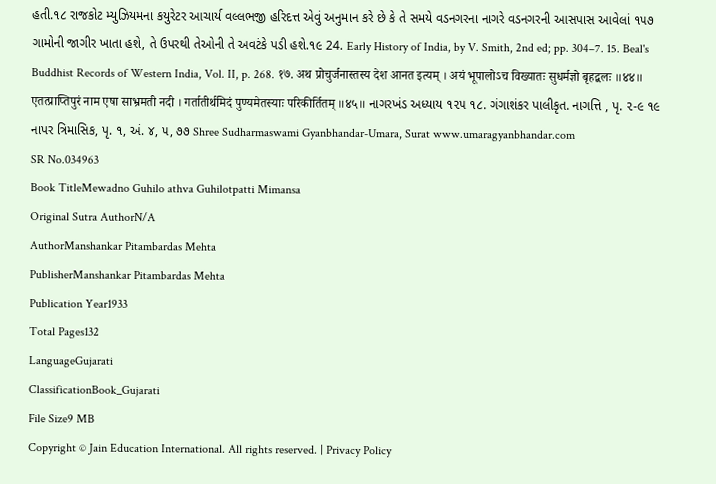હતી.૧૮ રાજકોટ મ્યુઝિયમના કયુરેટર આચાર્ય વલ્લભજી હરિદત્ત એવું અનુમાન કરે છે કે તે સમયે વડનગરના નાગરે વડનગરની આસપાસ આવેલાં ૧૫૭ ગામોની જાગીર ખાતા હશે, તે ઉપરથી તેઓની તે અવટંકે પડી હશે.૧૯ 24. Early History of India, by V. Smith, 2nd ed; pp. 304–7. 15. Beal's Buddhist Records of Western India, Vol. II, p. 268. १७. अथ प्रोचुर्जनास्तस्य देश आनत इत्यम् । अयं भूपालोऽच विख्यातः सुधर्मज्ञो बृहद्बलः ॥४४॥ एतत्प्राप्तिपुरं नाम एषा साभ्रमती नदी । गर्तातीर्थमिदं पुण्यमेतस्याः परिकीर्तितम् ॥४५॥ નાગરખંડ અધ્યાય ૧૨૫ ૧૮. ગંગાશંકર પાલીકૃત. નાગત્તિ , પૃ. ૨-૯ ૧૯ નાપર ત્રિમાસિક, પૃ. ૧, અં. ૪, ૫, ૭૭ Shree Sudharmaswami Gyanbhandar-Umara, Surat www.umaragyanbhandar.com
SR No.034963
Book TitleMewadno Guhilo athva Guhilotpatti Mimansa
Original Sutra AuthorN/A
AuthorManshankar Pitambardas Mehta
PublisherManshankar Pitambardas Mehta
Publication Year1933
Total Pages132
LanguageGujarati
ClassificationBook_Gujarati
File Size9 MB
Copyright © Jain Education International. All rights reserved. | Privacy Policy